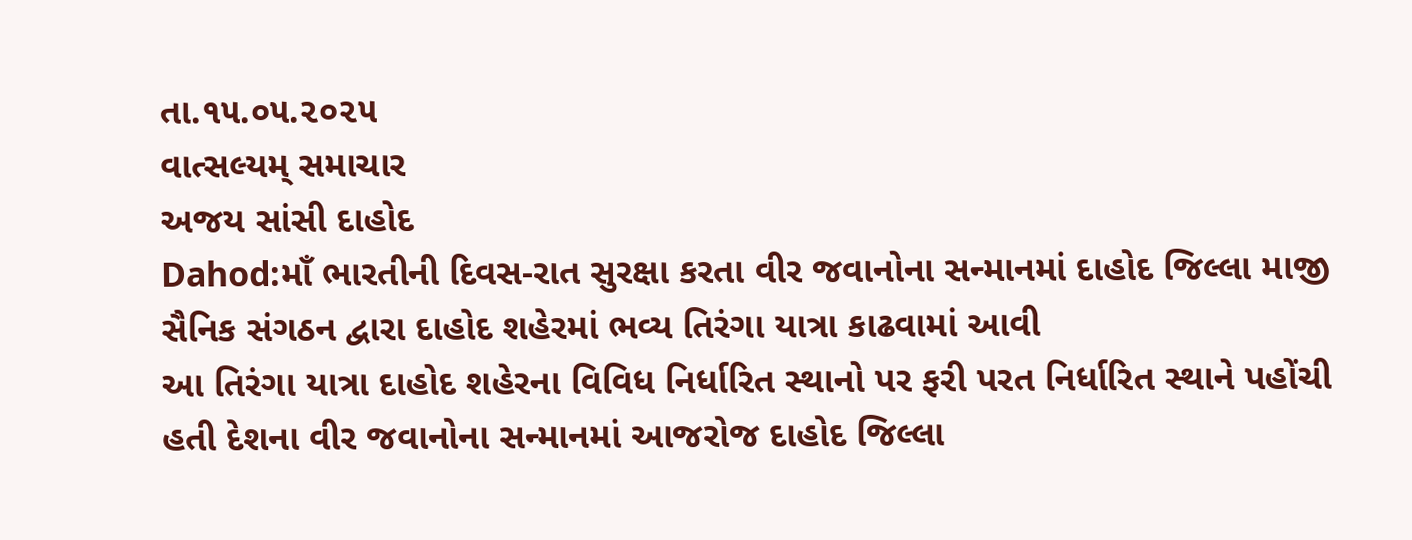તા.૧૫.૦૫.૨૦૨૫
વાત્સલ્યમ્ સમાચાર
અજય સાંસી દાહોદ
Dahod:માઁ ભારતીની દિવસ-રાત સુરક્ષા કરતા વીર જવાનોના સન્માનમાં દાહોદ જિલ્લા માજી સૈનિક સંગઠન દ્વારા દાહોદ શહેરમાં ભવ્ય તિરંગા યાત્રા કાઢવામાં આવી
આ તિરંગા યાત્રા દાહોદ શહેરના વિવિધ નિર્ધારિત સ્થાનો પર ફરી પરત નિર્ધારિત સ્થાને પહોંચી હતી દેશના વીર જવાનોના સન્માનમાં આજરોજ દાહોદ જિલ્લા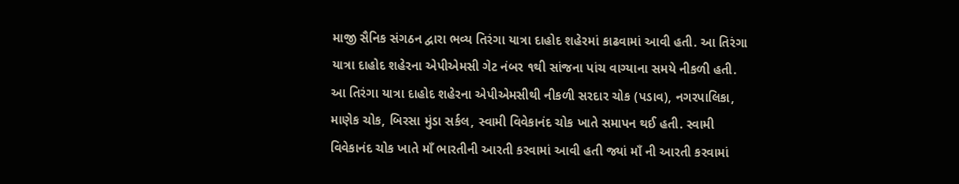માજી સૈનિક સંગઠન દ્વારા ભવ્ય તિરંગા યાત્રા દાહોદ શહેરમાં કાઢવામાં આવી હતી. આ તિરંગા યાત્રા દાહોદ શહેરના એપીએમસી ગેટ નંબર ૧થી સાંજના પાંચ વાગ્યાના સમયે નીકળી હતી. આ તિરંગા યાત્રા દાહોદ શહેરના એપીએમસીથી નીકળી સરદાર ચોક (પડાવ), નગરપાલિકા, માણેક ચોક, બિરસા મુંડા સર્કલ, સ્વામી વિવેકાનંદ ચોક ખાતે સમાપન થઈ હતી. સ્વામી વિવેકાનંદ ચોક ખાતે માઁ ભારતીની આરતી કરવામાં આવી હતી જ્યાં માઁ ની આરતી કરવામાં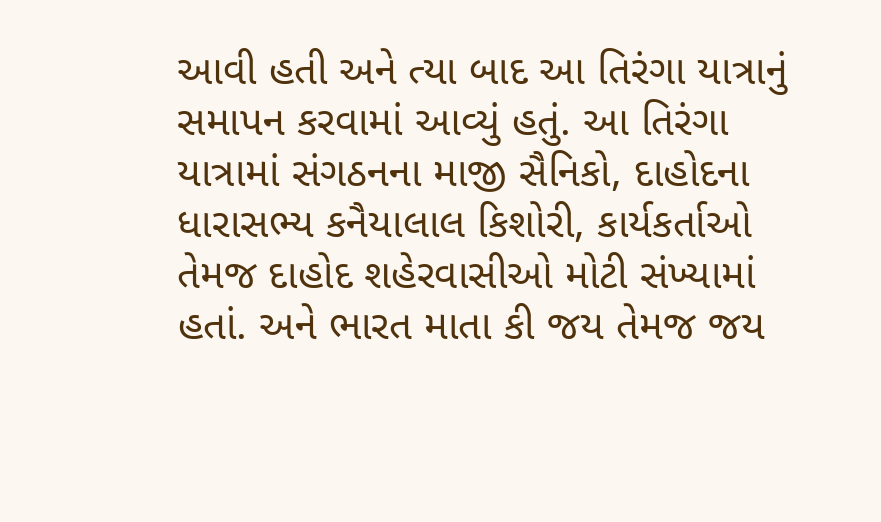આવી હતી અને ત્યા બાદ આ તિરંગા યાત્રાનું સમાપન કરવામાં આવ્યું હતું. આ તિરંગા યાત્રામાં સંગઠનના માજી સૈનિકો, દાહોદના ધારાસભ્ય કનૈયાલાલ કિશોરી, કાર્યકર્તાઓ તેમજ દાહોદ શહેરવાસીઓ મોટી સંખ્યામાં હતાં. અને ભારત માતા કી જય તેમજ જય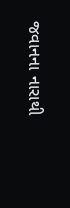જવાનના નારાથી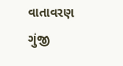વાતાવરણ ગુંજી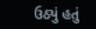ઉઠ્યું હતું